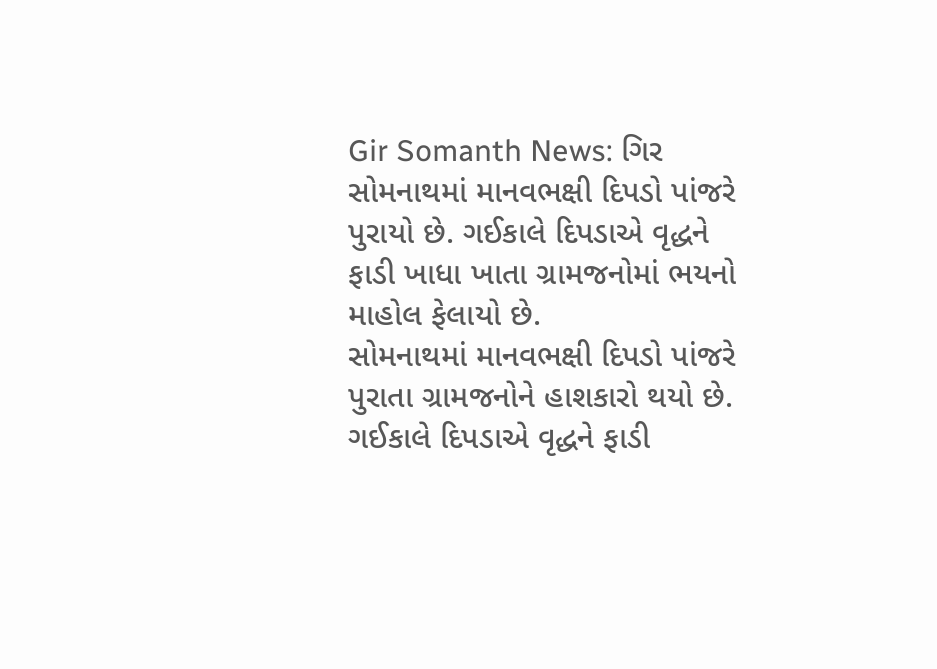Gir Somanth News: ગિર સોમનાથમાં માનવભક્ષી દિપડો પાંજરે પુરાયો છે. ગઈકાલે દિપડાએ વૃદ્ધને ફાડી ખાધા ખાતા ગ્રામજનોમાં ભયનો માહોલ ફેલાયો છે.
સોમનાથમાં માનવભક્ષી દિપડો પાંજરે પુરાતા ગ્રામજનોને હાશકારો થયો છે. ગઈકાલે દિપડાએ વૃદ્ધને ફાડી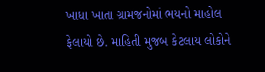ખાધા ખાતા ગ્રામજનોમાં ભયનો માહોલ ફેલાયો છે. માહિતી મુજબ કેટલાય લોકોને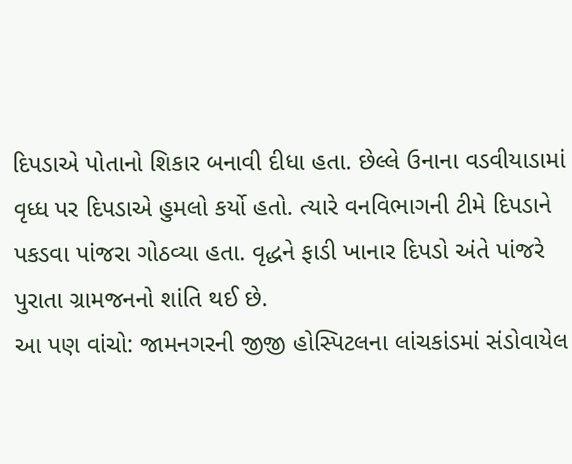દિપડાએ પોતાનો શિકાર બનાવી દીધા હતા. છેલ્લે ઉનાના વડવીયાડામાં વૃધ્ધ પર દિપડાએ હુમલો કર્યો હતો. ત્યારે વનવિભાગની ટીમે દિપડાને પકડવા પાંજરા ગોઠવ્યા હતા. વૃદ્ધને ફાડી ખાનાર દિપડો અંતે પાંજરે પુરાતા ગ્રામજનનો શાંતિ થઈ છે.
આ પણ વાંચો: જામનગરની જીજી હોસ્પિટલના લાંચકાંડમાં સંડોવાયેલ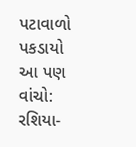પટાવાળો પકડાયો
આ પણ વાંચો: રશિયા-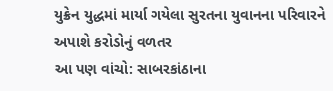યુક્રેન યુદ્ધમાં માર્યા ગયેલા સુરતના યુવાનના પરિવારને અપાશે કરોડોનું વળતર
આ પણ વાંચો: સાબરકાંઠાના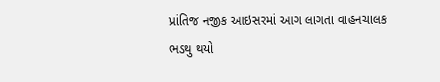પ્રાંતિજ નજીક આઇસરમાં આગ લાગતા વાહનચાલક ભડથુ થયો